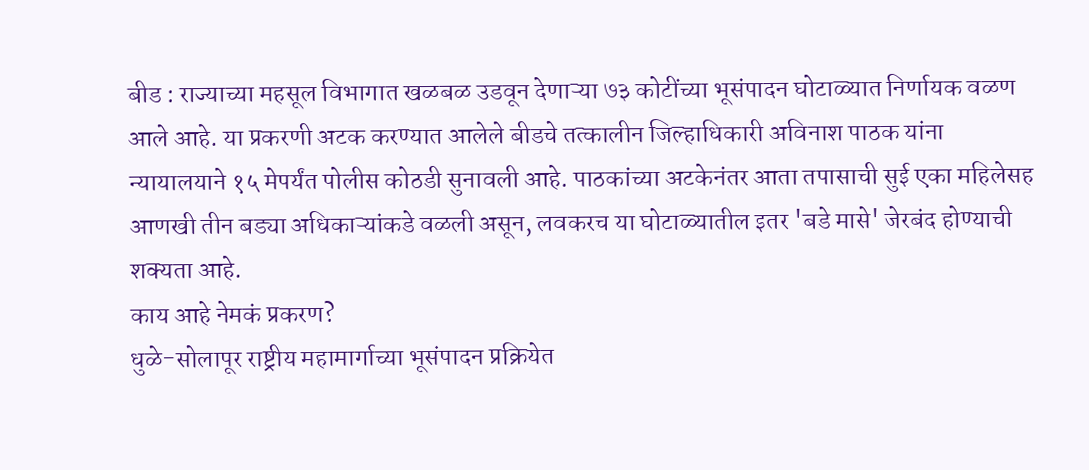बीड : राज्याच्या महसूल विभागात खळबळ उडवून देणाऱ्या ७३ कोटींच्या भूसंपादन घोटाळ्यात निर्णायक वळण आले आहे. या प्रकरणी अटक करण्यात आलेले बीडचे तत्कालीन जिल्हाधिकारी अविनाश पाठक यांना न्यायालयाने १५ मेपर्यंत पोलीस कोठडी सुनावली आहे. पाठकांच्या अटकेनंतर आता तपासाची सुई एका महिलेसह आणखी तीन बड्या अधिकाऱ्यांकडे वळली असून, लवकरच या घोटाळ्यातील इतर 'बडे मासे' जेरबंद होण्याची शक्यता आहे.
काय आहे नेमकं प्रकरण?
धुळे-सोलापूर राष्ट्रीय महामार्गाच्या भूसंपादन प्रक्रियेत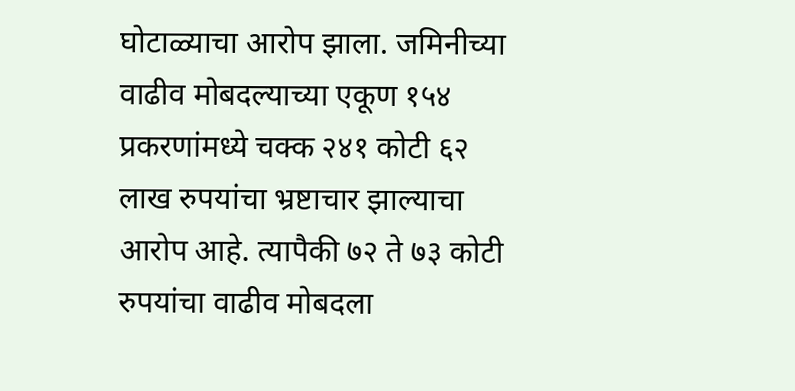घोटाळ्याचा आरोप झाला. जमिनीच्या वाढीव मोबदल्याच्या एकूण १५४ प्रकरणांमध्ये चक्क २४१ कोटी ६२ लाख रुपयांचा भ्रष्टाचार झाल्याचा आरोप आहे. त्यापैकी ७२ ते ७३ कोटी रुपयांचा वाढीव मोबदला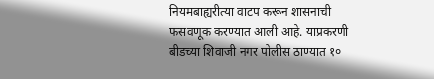नियमबाह्यरीत्या वाटप करून शासनाची फसवणूक करण्यात आली आहे. याप्रकरणी बीडच्या शिवाजी नगर पोलीस ठाण्यात १०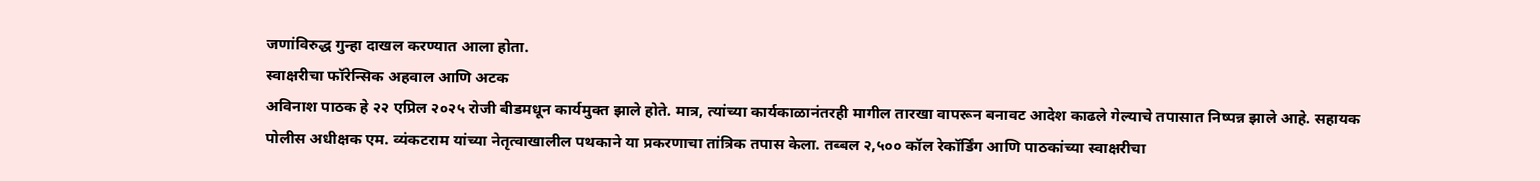जणांविरुद्ध गुन्हा दाखल करण्यात आला होता.
स्वाक्षरीचा फॉरेन्सिक अहवाल आणि अटक
अविनाश पाठक हे २२ एप्रिल २०२५ रोजी बीडमधून कार्यमुक्त झाले होते. मात्र, त्यांच्या कार्यकाळानंतरही मागील तारखा वापरून बनावट आदेश काढले गेल्याचे तपासात निष्पन्न झाले आहे. सहायक पोलीस अधीक्षक एम. व्यंकटराम यांच्या नेतृत्वाखालील पथकाने या प्रकरणाचा तांत्रिक तपास केला. तब्बल २,५०० कॉल रेकॉर्डिंग आणि पाठकांच्या स्वाक्षरीचा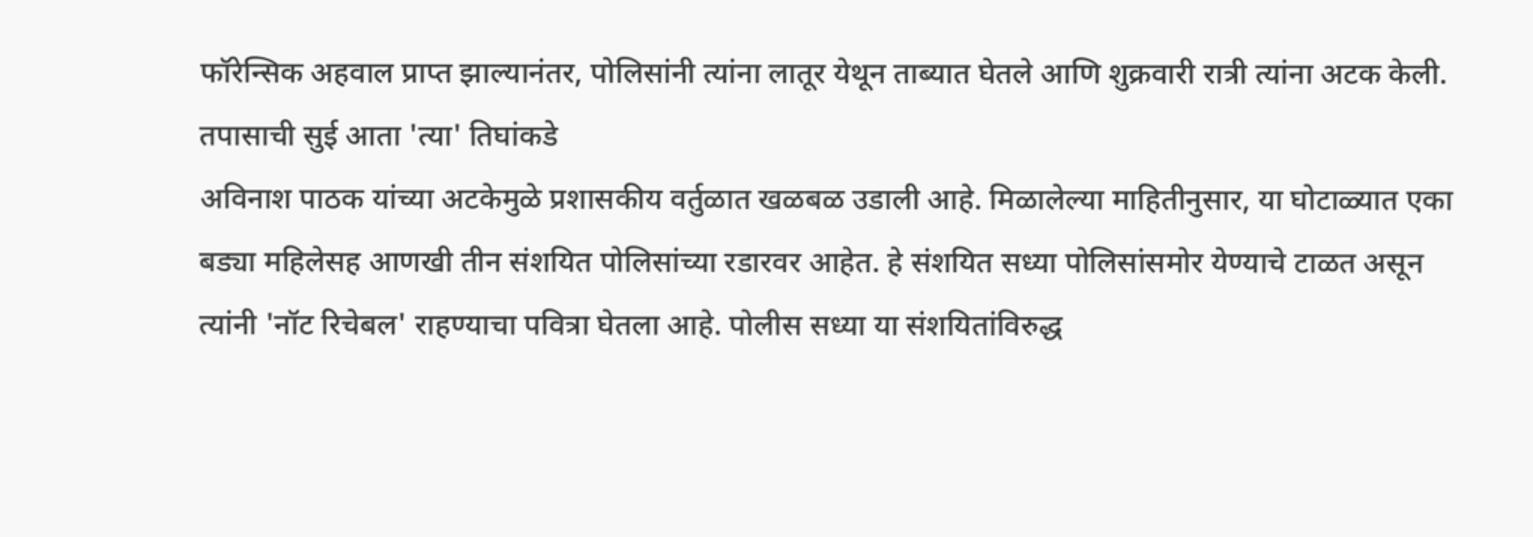फॉरेन्सिक अहवाल प्राप्त झाल्यानंतर, पोलिसांनी त्यांना लातूर येथून ताब्यात घेतले आणि शुक्रवारी रात्री त्यांना अटक केली.
तपासाची सुई आता 'त्या' तिघांकडे
अविनाश पाठक यांच्या अटकेमुळे प्रशासकीय वर्तुळात खळबळ उडाली आहे. मिळालेल्या माहितीनुसार, या घोटाळ्यात एका बड्या महिलेसह आणखी तीन संशयित पोलिसांच्या रडारवर आहेत. हे संशयित सध्या पोलिसांसमोर येण्याचे टाळत असून त्यांनी 'नॉट रिचेबल' राहण्याचा पवित्रा घेतला आहे. पोलीस सध्या या संशयितांविरुद्ध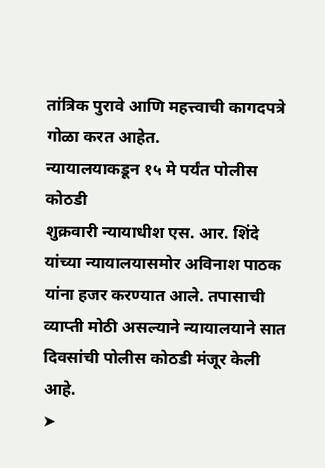तांत्रिक पुरावे आणि महत्त्वाची कागदपत्रे गोळा करत आहेत.
न्यायालयाकडून १५ मे पर्यंत पोलीस कोठडी
शुक्रवारी न्यायाधीश एस. आर. शिंदे यांच्या न्यायालयासमोर अविनाश पाठक यांना हजर करण्यात आले. तपासाची व्याप्ती मोठी असल्याने न्यायालयाने सात दिवसांची पोलीस कोठडी मंजूर केली आहे.
➤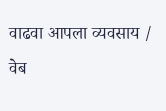वाढवा आपला व्यवसाय / वेब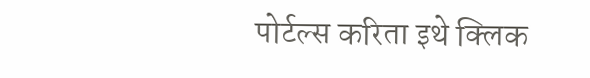पोर्टल्स करिता इथे क्लिक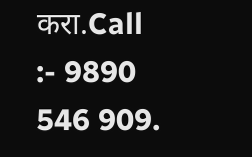करा.Call :- 9890 546 909.